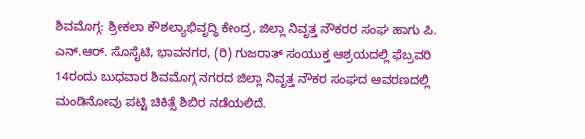ಶಿವಮೊಗ್ಗ: ಶ್ರೀಕಲಾ ಕೌಶಲ್ಯಾಭಿವೃದ್ಧಿ ಕೇಂದ್ರ, ಜಿಲ್ಲಾ ನಿವೃತ್ತ ನೌಕರರ ಸಂಘ ಹಾಗು ಪಿ. ಎನ್.ಆರ್. ಸೊಸೈಟಿ, ಭಾವನಗರ, (ರಿ) ಗುಜರಾತ್ ಸಂಯುಕ್ತ ಆಶ್ರಯದಲ್ಲಿ ಫೆಬ್ರವರಿ 14ರಂದು ಬುಧವಾರ ಶಿವಮೊಗ್ಗ ನಗರದ ಜಿಲ್ಲಾ ನಿವೃತ್ತ ನೌಕರ ಸಂಘದ ಆವರಣದಲ್ಲಿ ಮಂಡಿನೋವು ಪಟ್ಟಿ ಚಿಕಿತ್ಸೆ ಶಿಬಿರ ನಡೆಯಲಿದೆ.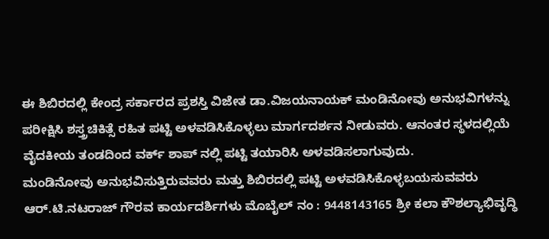ಈ ಶಿಬಿರದಲ್ಲಿ ಕೇಂದ್ರ ಸರ್ಕಾರದ ಪ್ರಶಸ್ತಿ ವಿಜೇತ ಡಾ.ವಿಜಯನಾಯಕ್ ಮಂಡಿನೋವು ಅನುಭವಿಗಳನ್ನು ಪರೀಕ್ಷಿಸಿ ಶಸ್ತ್ರಚಿಕಿತ್ಸೆ ರಹಿತ ಪಟ್ಟಿ ಅಳವಡಿಸಿಕೊಳ್ಳಲು ಮಾರ್ಗದರ್ಶನ ನೀಡುವರು. ಆನಂತರ ಸ್ಥಳದಲ್ಲಿಯೆ ವೈದಕೀಯ ತಂಡದಿಂದ ವರ್ಕ್ ಶಾಪ್ ನಲ್ಲಿ ಪಟ್ಟಿ ತಯಾರಿಸಿ ಅಳವಡಿಸಲಾಗುವುದು.
ಮಂಡಿನೋವು ಅನುಭವಿಸುತ್ತಿರುವವರು ಮತ್ತು ಶಿಬಿರದಲ್ಲಿ ಪಟ್ಟಿ ಅಳವಡಿಸಿಕೊಳ್ಳಬಯಸುವವರು ಆರ್.ಟಿ.ನಟರಾಜ್ ಗೌರವ ಕಾರ್ಯದರ್ಶಿಗಳು ಮೊಬೈಲ್ ನಂ : 9448143165 ಶ್ರೀ ಕಲಾ ಕೌಶಲ್ಯಾಭಿವೃದ್ಧಿ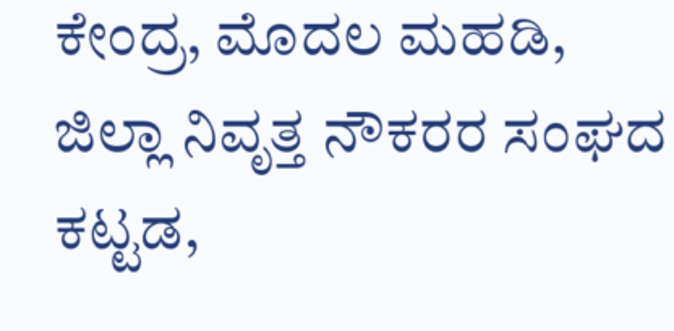ಕೇಂದ್ರ, ಮೊದಲ ಮಹಡಿ, ಜಿಲ್ಲಾ ನಿವೃತ್ತ ನೌಕರರ ಸಂಘದ ಕಟ್ಟಡ,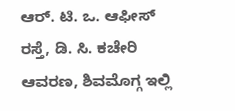ಆರ್. ಟಿ. ಒ. ಆಫೀಸ್ ರಸ್ತೆ, ಡಿ. ಸಿ. ಕಚೇರಿ ಆವರಣ, ಶಿವಮೊಗ್ಗ ಇಲ್ಲಿ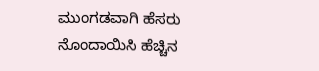ಮುಂಗಡವಾಗಿ ಹೆಸರು ನೊಂದಾಯಿಸಿ ಹೆಚ್ಚಿನ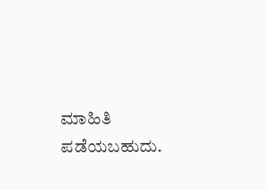ಮಾಹಿತಿ ಪಡೆಯಬಹುದು.